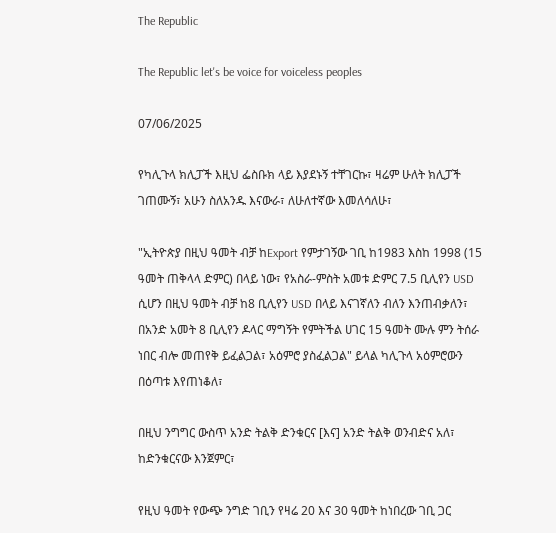The Republic

The Republic let's be voice for voiceless peoples

07/06/2025

የካሊጉላ ክሊፓች እዚህ ፌስቡክ ላይ እያደኑኝ ተቸገርኩ፣ ዛሬም ሁለት ክሊፓች ገጠሙኝ፣ አሁን ስለአንዱ እናውራ፣ ለሁለተኛው እመለሳለሁ፣

"ኢትዮጵያ በዚህ ዓመት ብቻ ከExport የምታገኝው ገቢ ከ1983 እስከ 1998 (15 ዓመት ጠቅላላ ድምር) በላይ ነው፣ የአስራ-ምስት አመቱ ድምር 7.5 ቢሊየን USD ሲሆን በዚህ ዓመት ብቻ ከ8 ቢሊየን USD በላይ እናገኛለን ብለን እንጠብቃለን፣ በአንድ አመት 8 ቢሊየን ዶላር ማግኝት የምትችል ሀገር 15 ዓመት ሙሉ ምን ትሰራ ነበር ብሎ መጠየቅ ይፈልጋል፣ አዕምሮ ያስፈልጋል" ይላል ካሊጉላ አዕምሮውን በዕጣቱ እየጠነቆለ፣

በዚህ ንግግር ውስጥ አንድ ትልቅ ድንቁርና [እና] አንድ ትልቅ ወንብድና አለ፣ ከድንቁርናው እንጀምር፣

የዚህ ዓመት የውጭ ንግድ ገቢን የዛሬ 20 እና 30 ዓመት ከነበረው ገቢ ጋር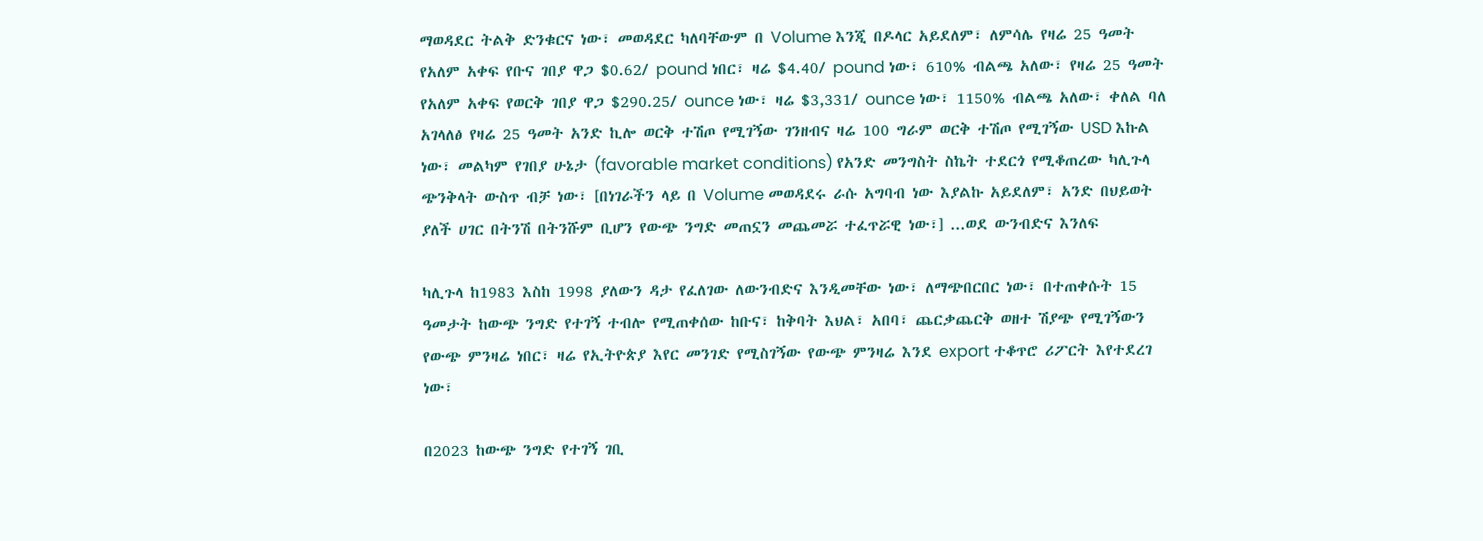ማወዳደር ትልቅ ድንቁርና ነው፣ መወዳደር ካለባቸውም በ Volume እንጂ በዶላር አይደለም፣ ለምሳሌ የዛሬ 25 ዓመት የአለም አቀፍ የቡና ገበያ ዋጋ $0.62/ pound ነበር፣ ዛሬ $4.40/ pound ነው፣ 610% ብልጫ አለው፣ የዛሬ 25 ዓመት የአለም አቀፍ የወርቅ ገበያ ዋጋ $290.25/ ounce ነው፣ ዛሬ $3,331/ ounce ነው፣ 1150% ብልጫ አለው፣ ቀለል ባለ አገላለፅ የዛሬ 25 ዓመት አንድ ኪሎ ወርቅ ተሽጦ የሚገኝው ገንዘብና ዛሬ 100 ግራም ወርቅ ተሽጦ የሚገኝው USD እኩል ነው፣ መልካም የገበያ ሁኔታ (favorable market conditions) የአንድ መንግስት ስኬት ተደርጎ የሚቆጠረው ካሊጉላ ጭንቅላት ውስጥ ብቻ ነው፣ [በነገራችን ላይ በ Volume መወዳደሩ ራሱ አግባብ ነው እያልኩ አይደለም፣ አንድ በህይወት ያለች ሀገር በትንሽ በትንሹም ቢሆን የውጭ ንግድ መጠኗን መጨመሯ ተፈጥሯዊ ነው፣] ...ወደ ውንብድና እንለፍ

ካሊጉላ ከ1983 እስከ 1998 ያለውን ዳታ የፈለገው ለውንብድና እንዲመቸው ነው፣ ለማጭበርበር ነው፣ በተጠቀሱት 15 ዓመታት ከውጭ ንግድ የተገኝ ተብሎ የሚጠቀሰው ከቡና፣ ከቅባት እህል፣ አበባ፣ ጨርቃጨርቅ ወዘተ ሽያጭ የሚገኝውን የውጭ ምንዛሬ ነበር፣ ዛሬ የኢትዮጵያ እየር መንገድ የሚስገኝው የውጭ ምንዛሬ እንደ export ተቆጥሮ ሪፖርት እየተደረገ ነው፣

በ2023 ከውጭ ንግድ የተገኝ ገቢ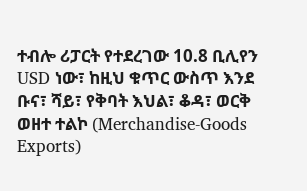ተብሎ ሪፓርት የተደረገው 10.8 ቢሊየን USD ነው፣ ከዚህ ቁጥር ውስጥ እንደ ቡና፣ ሻይ፣ የቅባት እህል፣ ቆዳ፣ ወርቅ ወዘተ ተልኮ (Merchandise-Goods Exports)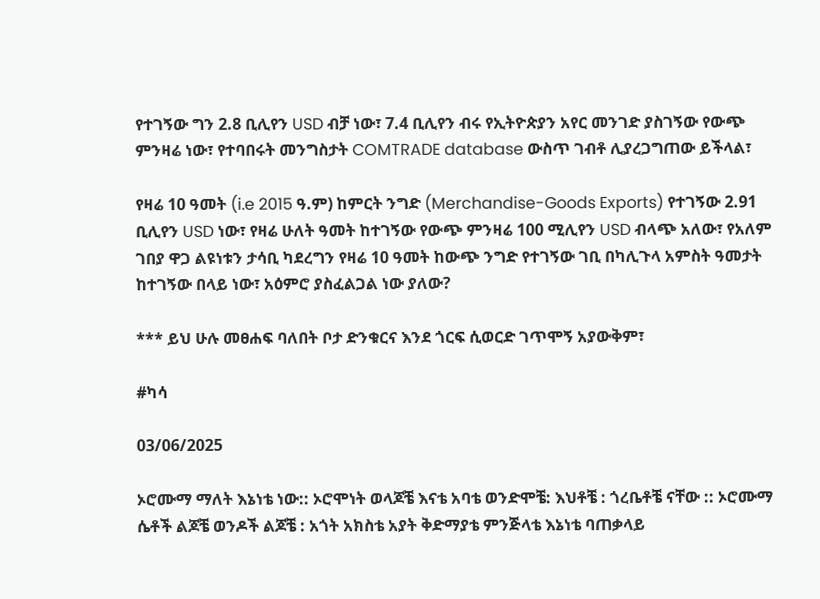የተገኝው ግን 2.8 ቢሊየን USD ብቻ ነው፣ 7.4 ቢሊየን ብሩ የኢትዮጵያን አየር መንገድ ያስገኝው የውጭ ምንዛሬ ነው፣ የተባበሩት መንግስታት COMTRADE database ውስጥ ገብቶ ሊያረጋግጠው ይችላል፣

የዛሬ 10 ዓመት (i.e 2015 ዓ.ም) ከምርት ንግድ (Merchandise-Goods Exports) የተገኝው 2.91 ቢሊየን USD ነው፣ የዛሬ ሁለት ዓመት ከተገኝው የውጭ ምንዛሬ 100 ሚሊየን USD ብላጭ አለው፣ የአለም ገበያ ዋጋ ልዩነቱን ታሳቢ ካደረግን የዛሬ 10 ዓመት ከውጭ ንግድ የተገኝው ገቢ በካሊጉላ አምስት ዓመታት ከተገኝው በላይ ነው፣ አዕምሮ ያስፈልጋል ነው ያለው?

*** ይህ ሁሉ መፀሐፍ ባለበት ቦታ ድንቁርና እንደ ጎርፍ ሲወርድ ገጥሞኝ አያውቅም፣

#ካሳ

03/06/2025

ኦሮሙማ ማለት እኔነቴ ነው:: ኦሮሞነት ወላጆቼ እናቴ አባቴ ወንድሞቼ: እህቶቼ : ጎረቤቶቼ ናቸው :: ኦሮሙማ ሴቶች ልጆቼ ወንዶች ልጆቼ : አጎት አክስቴ አያት ቅድማያቴ ምንጅላቴ እኔነቴ ባጠቃላይ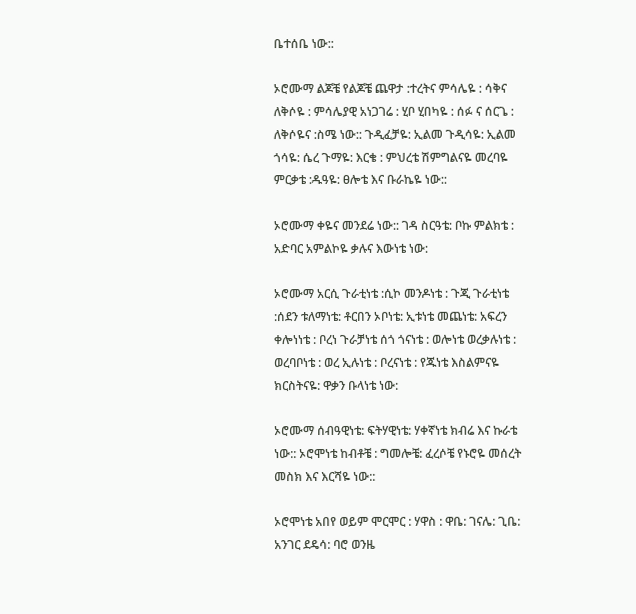ቤተሰቤ ነው::

ኦሮሙማ ልጆቼ የልጆቼ ጨዋታ :ተረትና ምሳሌዬ : ሳቅና ለቅሶዬ : ምሳሌያዊ አነጋገሬ : ሂቦ ሂበካዬ : ሰፉ ና ሰርጌ : ለቅሶዬና :ስሜ ነው:: ጉዲፈቻዬ: ኢልመ ጉዲሳዬ: ኢልመ ጎሳዬ: ሴረ ጉማዬ: እርቄ : ምህረቴ ሽምግልናዬ መረባዬ ምርቃቴ :ዱዓዬ: ፀሎቴ እና ቡራኬዬ ነው::

ኦሮሙማ ቀዬና መንደሬ ነው:: ገዳ ስርዓቴ: ቦኩ ምልክቴ : አድባር አምልኮዬ ቃሉና እውነቴ ነው:

ኦሮሙማ አርሲ ጉራቲነቴ :ሲኮ መንዶነቴ : ጉጂ ጉራቲነቴ :ሰደን ቱለማነቴ: ቶርበን ኦቦነቴ: ኢቱነቴ መጨነቴ: አፍረን ቀሎነነቴ : ቦረነ ጉራቻነቴ ሰጎ ጎናነቴ : ወሎነቴ ወረቃሉነቴ : ወረባቦነቴ : ወረ ኢሉነቴ : ቦረናነቴ : የጁነቴ እስልምናዬ ክርስትናዬ: ዋቃን ቡላነቴ ነው:

ኦሮሙማ ሰብዓዊነቴ: ፍትሃዊነቴ: ሃቀኛነቴ ክብሬ እና ኩራቴ ነው:: ኦሮሞነቴ ከብቶቼ : ግመሎቼ: ፈረሶቼ የኑሮዬ መሰረት መስክ እና እርሻዬ ነው::

ኦሮሞነቴ አበየ ወይም ሞርሞር : ሃዋስ : ዋቤ: ገናሌ: ጊቤ: አንገር ደዴሳ: ባሮ ወንዜ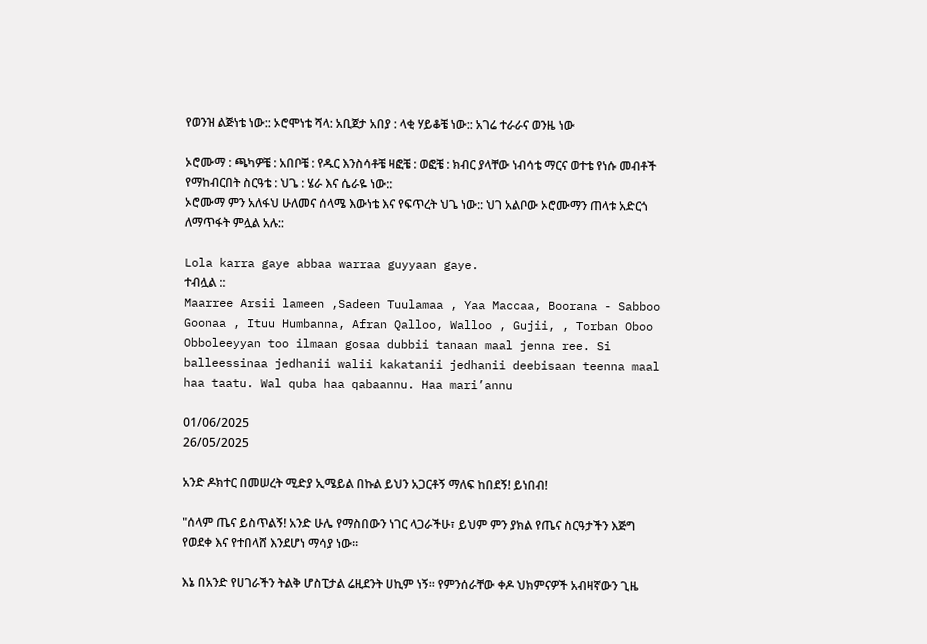የወንዝ ልጅነቴ ነው:: ኦሮሞነቴ ሻላ: አቢጀታ አበያ : ላቂ ሃይቆቼ ነው:: አገሬ ተራራና ወንዜ ነው

ኦሮሙማ : ጫካዎቼ : አበቦቼ : የዱር እንስሳቶቼ ዛፎቼ : ወፎቼ : ክብር ያላቸው ነብሳቴ ማርና ወተቴ የነሱ መብቶች የማከብርበት ስርዓቴ : ህጌ : ሄራ እና ሴራዬ ነው::
ኦሮሙማ ምን አለፋህ ሁለመና ሰላሜ እውነቴ እና የፍጥረት ህጌ ነው:: ህገ አልቦው ኦሮሙማን ጠላቱ አድርጎ ለማጥፋት ምሏል አሉ::

Lola karra gaye abbaa warraa guyyaan gaye.
ተብሏል ::
Maarree Arsii lameen ,Sadeen Tuulamaa , Yaa Maccaa, Boorana - Sabboo Goonaa , Ituu Humbanna, Afran Qalloo, Walloo , Gujii, , Torban Oboo Obboleeyyan too ilmaan gosaa dubbii tanaan maal jenna ree. Si balleessinaa jedhanii walii kakatanii jedhanii deebisaan teenna maal haa taatu. Wal quba haa qabaannu. Haa mari’annu

01/06/2025
26/05/2025

አንድ ዶክተር በመሠረት ሚድያ ኢሜይል በኩል ይህን አጋርቶኝ ማለፍ ከበደኝ! ይነበብ!

"ሰላም ጤና ይስጥልኝ! አንድ ሁሌ የማስበውን ነገር ላጋራችሁ፣ ይህም ምን ያክል የጤና ስርዓታችን እጅግ የወደቀ እና የተበላሸ እንደሆነ ማሳያ ነው።

እኔ በአንድ የሀገራችን ትልቅ ሆስፒታል ሬዚደንት ሀኪም ነኝ። የምንሰራቸው ቀዶ ህክምናዎች አብዛኛውን ጊዜ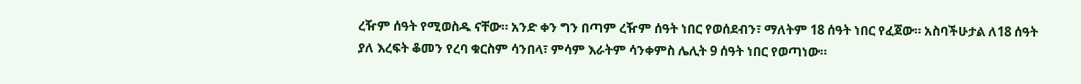ረዥም ሰዓት የሚወስዱ ናቸው። አንድ ቀን ግን በጣም ረዥም ሰዓት ነበር የወሰደብን፣ ማለትም 18 ሰዓት ነበር የፈጀው። አስባችሁታል ለ18 ሰዓት ያለ እረፍት ቆመን የረባ ቁርስም ሳንበላ፣ ምሳም እራትም ሳንቀምስ ሌሊት 9 ሰዓት ነበር የወጣነው።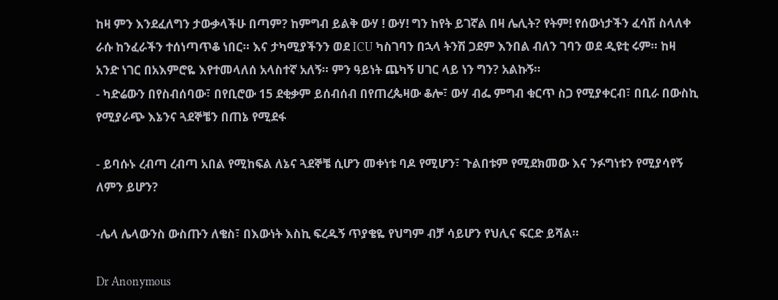ከዛ ምን እንደፈለግን ታውቃላችሁ በጣም? ከምግብ ይልቅ ውሃ ! ውሃ! ግን ከየት ይገኛል በዛ ሌሊት? የትም! የሰውነታችን ፈሳሽ ስላለቀ ራሱ ከንፈራችን ተሰነጣጥቆ ነበር። እና ታካሚያችንን ወደ ICU ካስገባን በኋላ ትንሽ ጋደም እንበል ብለን ገባን ወደ ዲዩቲ ሩም። ከዛ አንድ ነገር በአእምሮዬ እየተመላለሰ አላስተኛ አለኝ። ምን ዓይነት ጨካኝ ሀገር ላይ ነን ግን? አልኩኝ።
- ካድሬውን በየስብሰባው፣ በየቢሮው 15 ደቂቃም ይሰብሰብ በየጠረጴዛው ቆሎ፣ ውሃ ብፌ ምግብ ቁርጥ ስጋ የሚያቀርብ፣ በቢራ በውስኪ የሚያራጭ እኔንና ጓደኞቼን በጠኔ የሚደፋ

- ይባሱኑ ረብጣ ረብጣ አበል የሚከፍል ለኔና ጓደኞቼ ሲሆን መቀነቱ ባዶ የሚሆን፣ ጉልበቱም የሚደክመው እና ንፉግነቱን የሚያሳየኝ ለምን ይሆን?

-ሌላ ሌላውንስ ውስጡን ለቄስ፣ በእውነት እስኪ ፍረዱኝ ጥያቄዬ የህግም ብቻ ሳይሆን የህሊና ፍርድ ይሻል።

Dr Anonymous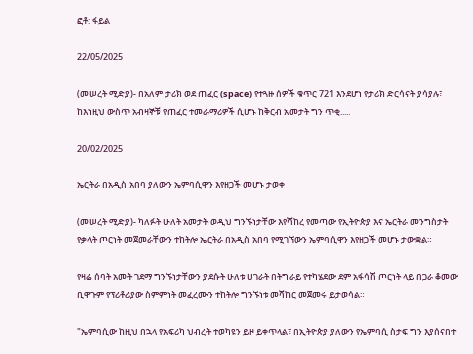ፎቶ: ፋይል

22/05/2025

(መሠረት ሚድያ)- በአለም ታሪክ ወደ ጠፈር (space) የተጓዙ ሰዎች ቁጥር 721 እንደሆነ የታሪክ ድርሳናት ያሳያሉ፣ ከእነዚህ ውስጥ አብዛኞቹ የጠፈር ተመራማሪዎች ሲሆኑ ከቅርብ አመታት ግን ጥቂ.....

20/02/2025

ኤርትራ በአዲስ አበባ ያለውን ኤምባሲዋን እየዘጋች መሆኑ ታወቀ

(መሠረት ሚድያ)- ካለፉት ሁለት አመታት ወዲህ ግንኙነታቸው እየሻከረ የመጣው የኢትዮጵያ እና ኤርትራ መንግስታት የቃላት ጦርነት መጀመራቸውን ተከትሎ ኤርትራ በአዲስ አበባ የሚገኘውን ኤምባሲዋን እየዘጋች መሆኑ ታውቋል።

የዛሬ ሰባት አመት ገደማ ግንኙነታቸውን ያደሱት ሁለቱ ሀገራት በትግራይ የተካሄደው ደም አፋሳሽ ጦርነት ላይ በጋራ ቆመው ቢዋጉም የፕሪቶሪያው ስምምነት መፈረሙን ተከትሎ ግንኙነቱ መሻከር መጀመሩ ይታወሳል።

"ኤምባሲው ከዚህ በኋላ የአፍሪካ ህብረት ተወካዩን ይዞ ይቀጥላል፣ በኢትዮጵያ ያለውን የኤምባሲ ስታፍ ግን እያሰናበተ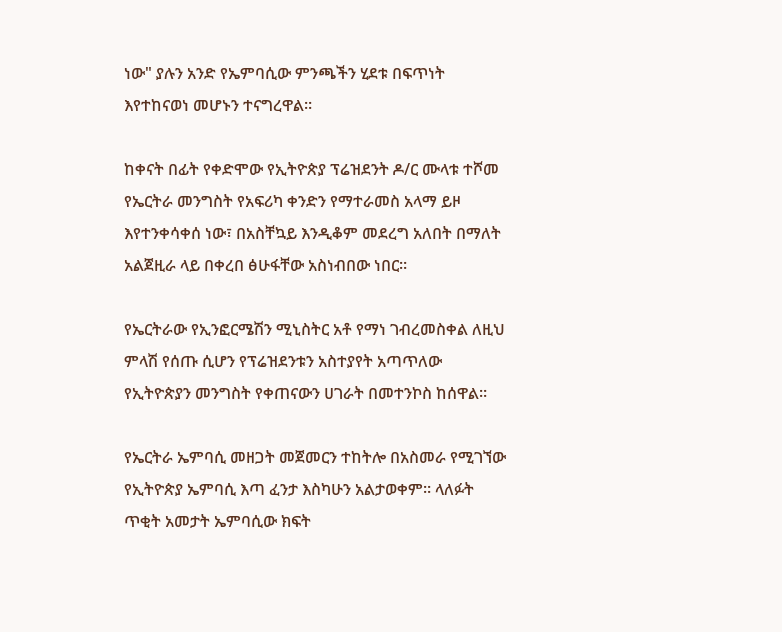ነው" ያሉን አንድ የኤምባሲው ምንጫችን ሂደቱ በፍጥነት እየተከናወነ መሆኑን ተናግረዋል።

ከቀናት በፊት የቀድሞው የኢትዮጵያ ፕሬዝደንት ዶ/ር ሙላቱ ተሾመ የኤርትራ መንግስት የአፍሪካ ቀንድን የማተራመስ አላማ ይዞ እየተንቀሳቀሰ ነው፣ በአስቸኳይ እንዲቆም መደረግ አለበት በማለት አልጀዚራ ላይ በቀረበ ፅሁፋቸው አስነብበው ነበር።

የኤርትራው የኢንፎርሜሽን ሚኒስትር አቶ የማነ ገብረመስቀል ለዚህ ምላሽ የሰጡ ሲሆን የፕሬዝደንቱን አስተያየት አጣጥለው የኢትዮጵያን መንግስት የቀጠናውን ሀገራት በመተንኮስ ከሰዋል።

የኤርትራ ኤምባሲ መዘጋት መጀመርን ተከትሎ በአስመራ የሚገኘው የኢትዮጵያ ኤምባሲ እጣ ፈንታ እስካሁን አልታወቀም። ላለፉት ጥቂት አመታት ኤምባሲው ክፍት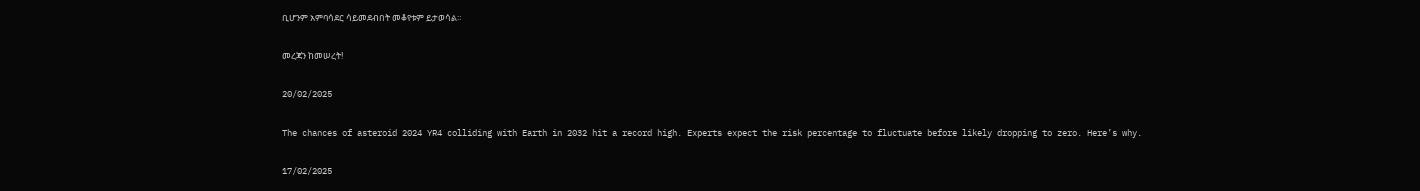ቢሆንም አምባሳደር ሳይመደብበት መቆየቱም ይታወሳል።

መረጃን ከመሠረት!

20/02/2025

The chances of asteroid 2024 YR4 colliding with Earth in 2032 hit a record high. Experts expect the risk percentage to fluctuate before likely dropping to zero. Here’s why.

17/02/2025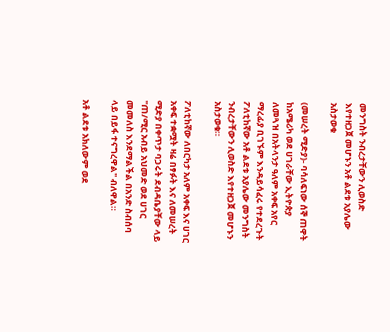መንግስት ንብረታቸውን ሊወስድ እየተዘጋጀ መሆኑን አቶ ልደቱ አያሌው አስታወቁ

(መሠረት ሚድያ)- ባሳለፍነው ሰኞ ጠዋት ከአሜሪካ ወደ ሀገራቸው ኢትዮጵያ ለመጓዝ በአትላንታ ዓለም አቀፍ አየር ማረፊያ ቢገኙም እንዳይሳፈሩ የተደረጉት ፖለቲከኛው አቶ ልደቱ አያሌው መንግስት ንብረታቸውን ሊወስድ እየተዘጋጀ መሆኑን አስታወቁ።

ፖለቲከኛው ለበርካታ አለም አቀፍ እና ሀገር አቀፍ ተቋሟት ዛሬ በፃፉት እና ለመሠረት ሚድያ በቀጥታ ባጋሩት ደብዳቤያቸው ላይ "ጠ/ሚር አብይ አህመድ ወደ ሀገር መመለስ እንደማልችል በአንድ ስብሰባ ላይ በይፋ ተናግረዋል" ብለዋል።

አቶ ልደቱ አክለውም ወደ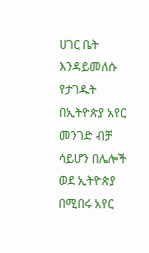ሀገር ቤት እንዳይመለሱ የታገዱት በኢትዮጵያ አየር መንገድ ብቻ ሳይሆን በሌሎች ወደ ኢትዮጵያ በሚበሩ አየር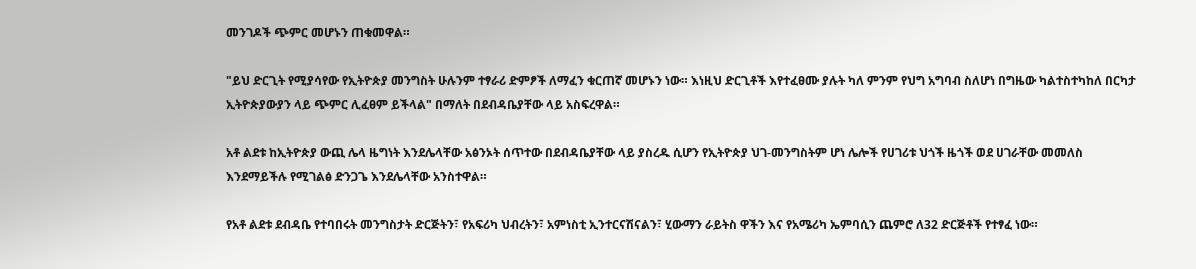መንገዶች ጭምር መሆኑን ጠቁመዋል።

"ይህ ድርጊት የሚያሳየው የኢትዮጵያ መንግስት ሁሉንም ተፃራሪ ድምፆች ለማፈን ቁርጠኛ መሆኑን ነው። እነዚህ ድርጊቶች እየተፈፀሙ ያሉት ካለ ምንም የህግ አግባብ ስለሆነ በግዜው ካልተስተካከለ በርካታ ኢትዮጵያውያን ላይ ጭምር ሊፈፀም ይችላል" በማለት በደብዳቤያቸው ላይ አስፍረዋል።

አቶ ልደቱ ከኢትዮጵያ ውጪ ሌላ ዜግነት እንደሌላቸው አፅንኦት ሰጥተው በደብዳቤያቸው ላይ ያስረዱ ሲሆን የኢትዮጵያ ህገ-መንግስትም ሆነ ሌሎች የሀገሪቱ ህጎች ዜጎች ወደ ሀገራቸው መመለስ እንደማይችሉ የሚገልፅ ድንጋጌ እንደሌላቸው አንስተዋል።

የአቶ ልደቱ ደብዳቤ የተባበሩት መንግስታት ድርጅትን፣ የአፍሪካ ህብረትን፣ አምነስቲ ኢንተርናሽናልን፣ ሂውማን ራይትስ ዋችን እና የአሜሪካ ኤምባሲን ጨምሮ ለ32 ድርጅቶች የተፃፈ ነው።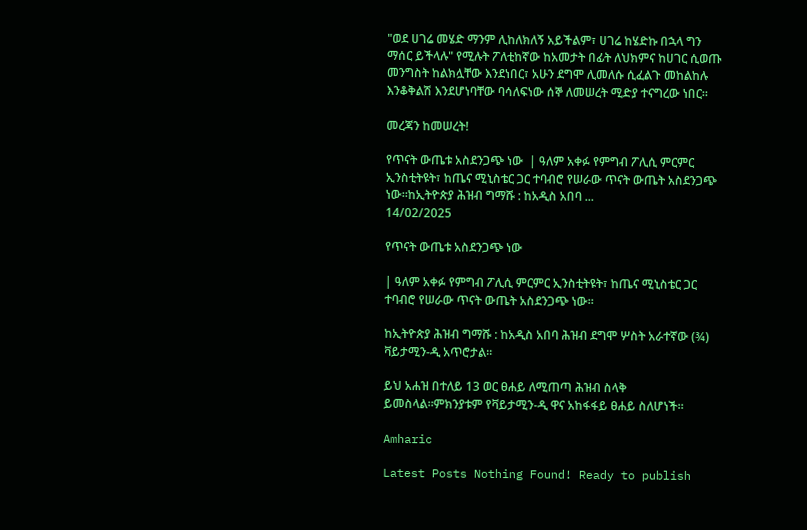"ወደ ሀገሬ መሄድ ማንም ሊከለክለኝ አይችልም፣ ሀገሬ ከሄድኩ በኋላ ግን ማሰር ይችላሉ" የሚሉት ፖለቲከኛው ከአመታት በፊት ለህክምና ከሀገር ሲወጡ መንግስት ከልክሏቸው እንደነበር፣ አሁን ደግሞ ሊመለሱ ሲፈልጉ መከልከሉ እንቆቅልሽ እንደሆነባቸው ባሳለፍነው ሰኞ ለመሠረት ሚድያ ተናግረው ነበር።

መረጃን ከመሠረት!

የጥናት ውጤቱ አስደንጋጭ ነው  | ዓለም አቀፉ የምግብ ፖሊሲ ምርምር ኢንስቲትዩት፣ ከጤና ሚኒስቴር ጋር ተባብሮ የሠራው ጥናት ውጤት አስደንጋጭ ነው።ከኢትዮጵያ ሕዝብ ግማሹ : ከአዲስ አበባ ...
14/02/2025

የጥናት ውጤቱ አስደንጋጭ ነው

| ዓለም አቀፉ የምግብ ፖሊሲ ምርምር ኢንስቲትዩት፣ ከጤና ሚኒስቴር ጋር ተባብሮ የሠራው ጥናት ውጤት አስደንጋጭ ነው።

ከኢትዮጵያ ሕዝብ ግማሹ : ከአዲስ አበባ ሕዝብ ደግሞ ሦስት አራተኛው (¾) ቫይታሚን-ዲ አጥሮታል።

ይህ አሐዝ በተለይ 13 ወር ፀሐይ ለሚጠጣ ሕዝብ ስላቅ ይመስላል።ምክንያቱም የቫይታሚን-ዲ ዋና አከፋፋይ ፀሐይ ስለሆነች።

Amharic

Latest Posts Nothing Found! Ready to publish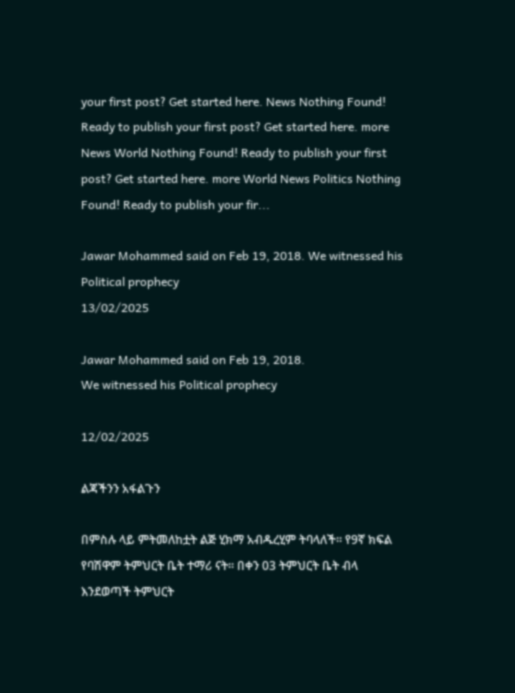your first post? Get started here. News Nothing Found! Ready to publish your first post? Get started here. more News World Nothing Found! Ready to publish your first post? Get started here. more World News Politics Nothing Found! Ready to publish your fir...

Jawar Mohammed said on Feb 19, 2018. We witnessed his Political prophecy
13/02/2025

Jawar Mohammed said on Feb 19, 2018.
We witnessed his Political prophecy

12/02/2025

ልጃችንን አፋልጉን

በምስሉ ላይ ምትመለከቷት ልጅ ሂክማ አብዱረሂም ትባላለች። የ9ኛ ክፍል የባሽዋም ትምህርት ቤት ተማሪ ናት። በቀን 03 ትምህርት ቤት ብላ እንደወጣች ትምህርት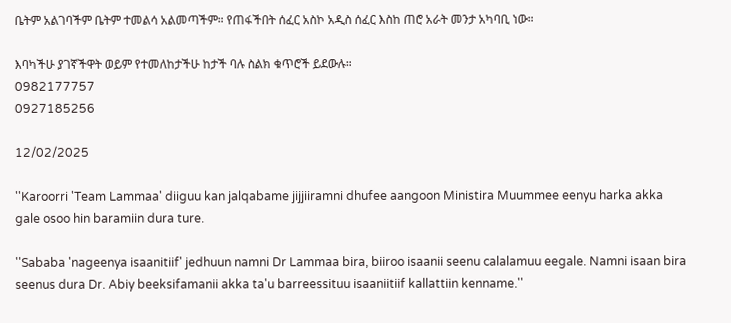ቤትም አልገባችም ቤትም ተመልሳ አልመጣችም። የጠፋችበት ሰፈር አስኮ አዲስ ሰፈር እስከ ጠሮ አራት መንታ አካባቢ ነው።

እባካችሁ ያገኛችዋት ወይም የተመለከታችሁ ከታች ባሉ ስልክ ቁጥሮች ይደውሉ።
0982177757
0927185256

12/02/2025

''Karoorri 'Team Lammaa' diiguu kan jalqabame jijjiiramni dhufee aangoon Ministira Muummee eenyu harka akka gale osoo hin baramiin dura ture.

''Sababa 'nageenya isaanitiif' jedhuun namni Dr Lammaa bira, biiroo isaanii seenu calalamuu eegale. Namni isaan bira seenus dura Dr. Abiy beeksifamanii akka ta'u barreessituu isaaniitiif kallattiin kenname.''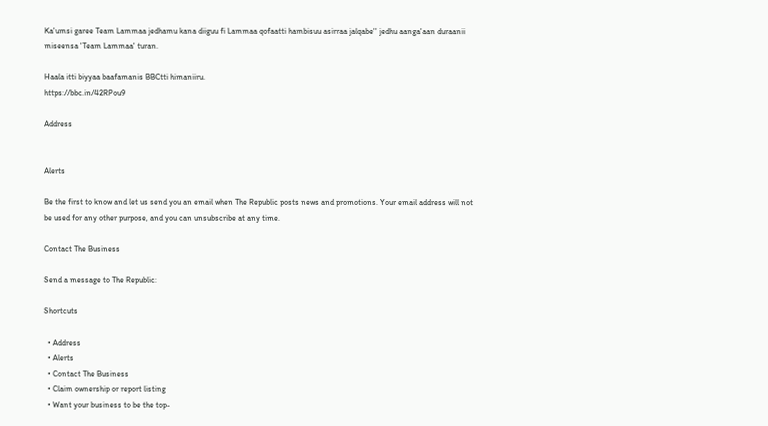Ka'umsi garee Team Lammaa jedhamu kana diiguu fi Lammaa qofaatti hambisuu asirraa jalqabe'' jedhu aanga'aan duraanii miseensa 'Team Lammaa' turan.

Haala itti biyyaa baafamanis BBCtti himaniiru.
https://bbc.in/42RPou9

Address


Alerts

Be the first to know and let us send you an email when The Republic posts news and promotions. Your email address will not be used for any other purpose, and you can unsubscribe at any time.

Contact The Business

Send a message to The Republic:

Shortcuts

  • Address
  • Alerts
  • Contact The Business
  • Claim ownership or report listing
  • Want your business to be the top-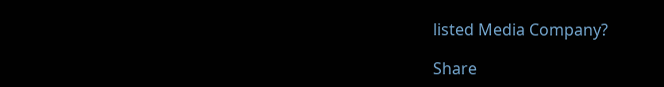listed Media Company?

Share